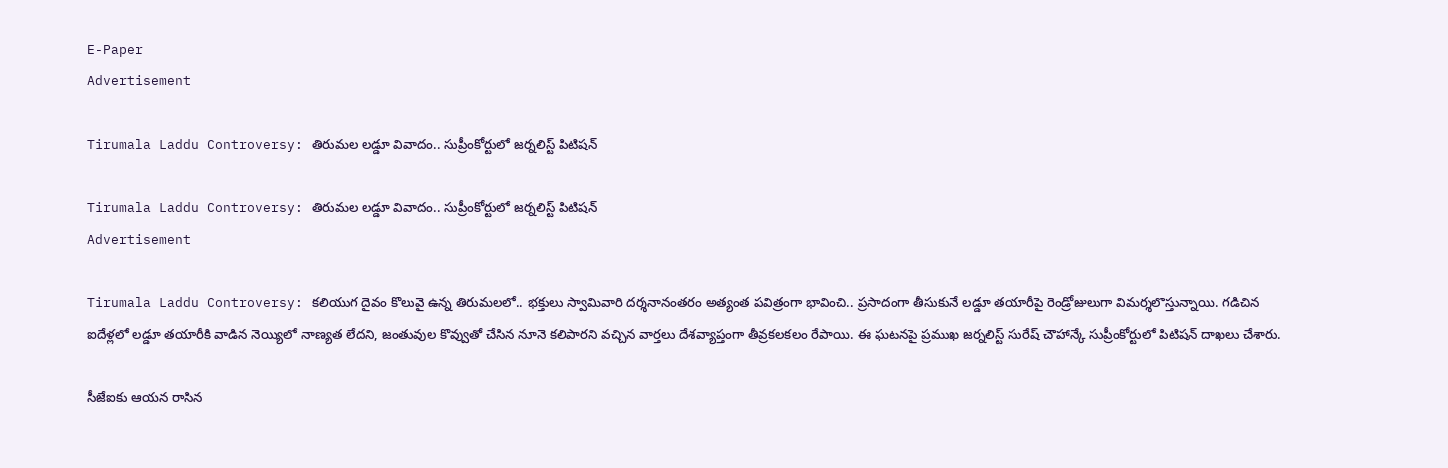E-Paper
Advertisement

Tirumala Laddu Controversy: తిరుమల లడ్డూ వివాదం.. సుప్రీంకోర్టులో జర్నలిస్ట్ పిటిషన్

Tirumala Laddu Controversy: తిరుమల లడ్డూ వివాదం.. సుప్రీంకోర్టులో జర్నలిస్ట్ పిటిషన్
Advertisement

Tirumala Laddu Controversy: కలియుగ దైవం కొలువై ఉన్న తిరుమలలో.. భక్తులు స్వామివారి దర్శనానంతరం అత్యంత పవిత్రంగా భావించి.. ప్రసాదంగా తీసుకునే లడ్డూ తయారీపై రెండ్రోజులుగా విమర్శలొస్తున్నాయి. గడిచిన ఐదేళ్లలో లడ్డూ తయారీకి వాడిన నెయ్యిలో నాణ్యత లేదని, జంతువుల కొవ్వుతో చేసిన నూనె కలిపారని వచ్చిన వార్తలు దేశవ్యాప్తంగా తీవ్రకలకలం రేపాయి. ఈ ఘటనపై ప్రముఖ జర్నలిస్ట్ సురేష్ చౌహాన్కే సుప్రీంకోర్టులో పిటిషన్ దాఖలు చేశారు.

సీజేఐకు ఆయన రాసిన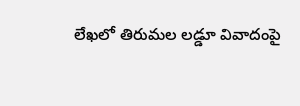లేఖలో తిరుమల లడ్డూ వివాదంపై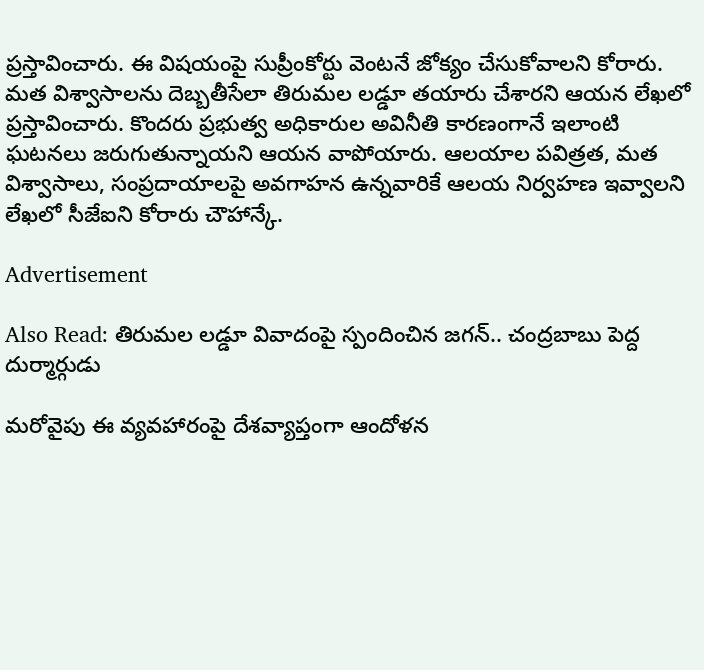ప్రస్తావించారు. ఈ విషయంపై సుప్రీంకోర్టు వెంటనే జోక్యం చేసుకోవాలని కోరారు. మత విశ్వాసాలను దెబ్బతీసేలా తిరుమల లడ్డూ తయారు చేశారని ఆయన లేఖలో ప్రస్తావించారు. కొందరు ప్రభుత్వ అధికారుల అవినీతి కారణంగానే ఇలాంటి ఘటనలు జరుగుతున్నాయని ఆయన వాపోయారు. ఆలయాల పవిత్రత, మత విశ్వాసాలు, సంప్రదాయాలపై అవగాహన ఉన్నవారికే ఆలయ నిర్వహణ ఇవ్వాలని లేఖలో సీజేఐని కోరారు చౌహాన్కే.

Advertisement

Also Read: తిరుమల లడ్డూ వివాదంపై స్పందించిన జగన్.. చంద్రబాబు పెద్ద దుర్మార్గుడు

మరోవైపు ఈ వ్యవహారంపై దేశవ్యాప్తంగా ఆందోళన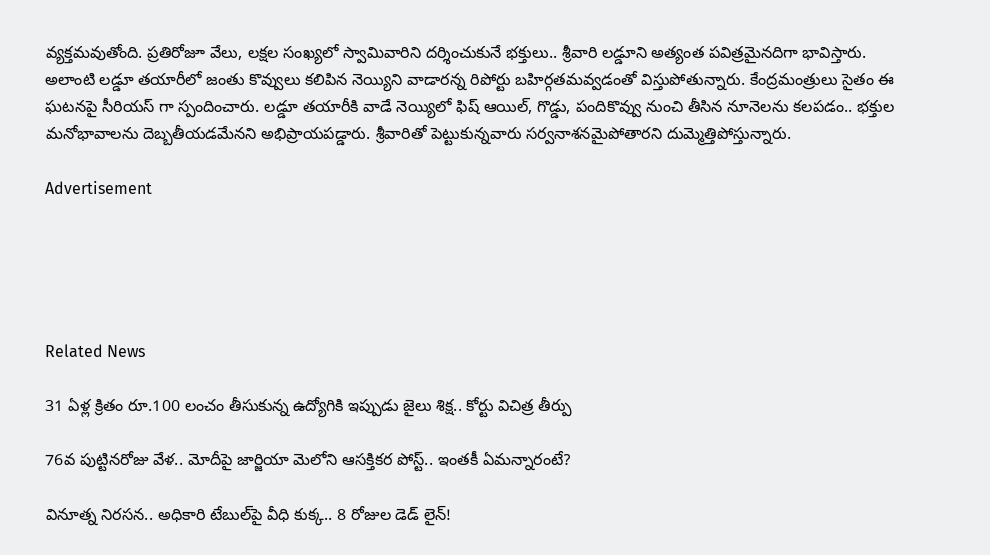వ్యక్తమవుతోంది. ప్రతిరోజూ వేలు, లక్షల సంఖ్యలో స్వామివారిని దర్శించుకునే భక్తులు.. శ్రీవారి లడ్డూని అత్యంత పవిత్రమైనదిగా భావిస్తారు. అలాంటి లడ్డూ తయారీలో జంతు కొవ్వులు కలిపిన నెయ్యిని వాడారన్న రిపోర్టు బహిర్గతమవ్వడంతో విస్తుపోతున్నారు. కేంద్రమంత్రులు సైతం ఈ ఘటనపై సీరియస్ గా స్పందించారు. లడ్డూ తయారీకి వాడే నెయ్యిలో ఫిష్ ఆయిల్, గొడ్డు, పందికొవ్వు నుంచి తీసిన నూనెలను కలపడం.. భక్తుల మనోభావాలను దెబ్బతీయడమేనని అభిప్రాయపడ్డారు. శ్రీవారితో పెట్టుకున్నవారు సర్వనాశనమైపోతారని దుమ్మెత్తిపోస్తున్నారు.

Advertisement





Related News

31 ఏళ్ల క్రితం రూ.100 లంచం తీసుకున్న ఉద్యోగికి ఇప్పుడు జైలు శిక్ష.. కోర్టు విచిత్ర తీర్పు

76వ పుట్టినరోజు వేళ.. మోదీపై జార్జియా మెలోని ఆసక్తికర పోస్ట్.. ఇంతకీ ఏమన్నారంటే?

వినూత్న నిరసన.. అధికారి టేబుల్‌పై వీధి కుక్క.. 8 రోజుల డెడ్ లైన్!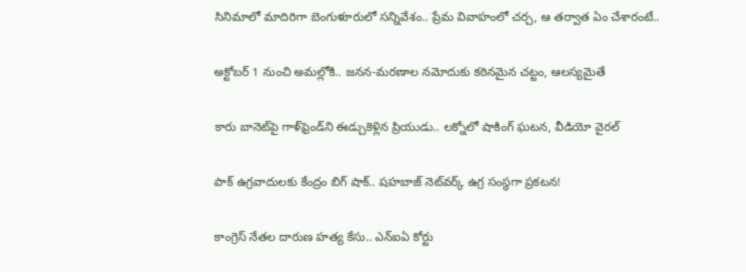సినిమాలో మాదిరిగా బెంగుళూరులో సన్నివేశం.. ప్రేమ వివాహంలో చర్చ, ఆ తర్వాత ఏం చేశారంటే..

అక్టోబర్ 1 నుంచి అమల్లోకి.. జనన-మరణాల నమోదుకు కఠినమైన చట్టం, ఆలస్యమైతే

కారు బానెట్‌పై గాళ్‌ఫ్రెండ్‌ని ఈడ్చుకెళ్లిన ప్రియుడు.. లక్నోలో షాకింగ్ ఘటన, వీడియో వైరల్

పాక్ ఉగ్రవాదులకు కేంద్రం బిగ్ షాక్.. షహబాజ్ నెట్‌వర్క్‌ ఉగ్ర సంస్థగా ప్రకటన!

కాంగ్రెస్ నేతల దారుణ హత్య కేసు.. ఎన్ఐఏ కోర్టు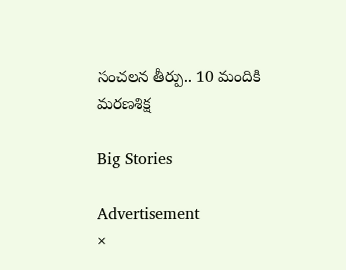సంచలన తీర్పు.. 10 మందికి మరణశిక్ష

Big Stories

Advertisement
×